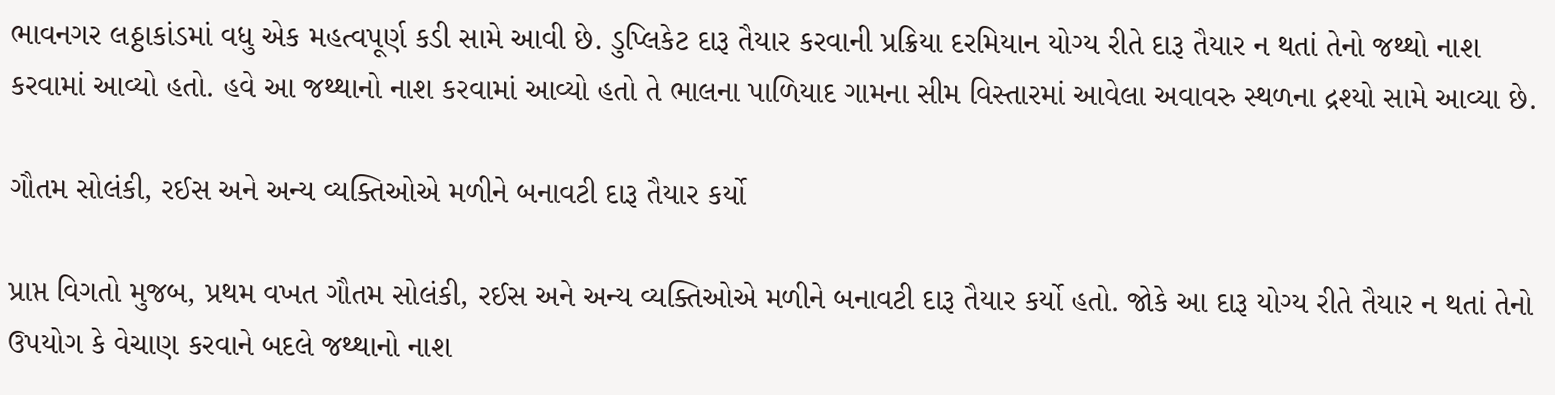ભાવનગર લઠ્ઠાકાંડમાં વધુ એક મહત્વપૂર્ણ કડી સામે આવી છે. ડુપ્લિકેટ દારૂ તૈયાર કરવાની પ્રક્રિયા દરમિયાન યોગ્ય રીતે દારૂ તૈયાર ન થતાં તેનો જથ્થો નાશ કરવામાં આવ્યો હતો. હવે આ જથ્થાનો નાશ કરવામાં આવ્યો હતો તે ભાલના પાળિયાદ ગામના સીમ વિસ્તારમાં આવેલા અવાવરુ સ્થળના દ્રશ્યો સામે આવ્યા છે.

ગૌતમ સોલંકી, રઈસ અને અન્ય વ્યક્તિઓએ મળીને બનાવટી દારૂ તૈયાર કર્યો

પ્રાપ્ત વિગતો મુજબ, પ્રથમ વખત ગૌતમ સોલંકી, રઈસ અને અન્ય વ્યક્તિઓએ મળીને બનાવટી દારૂ તૈયાર કર્યો હતો. જોકે આ દારૂ યોગ્ય રીતે તૈયાર ન થતાં તેનો ઉપયોગ કે વેચાણ કરવાને બદલે જથ્થાનો નાશ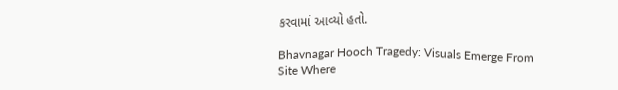કરવામાં આવ્યો હતો.

Bhavnagar Hooch Tragedy: Visuals Emerge From Site Where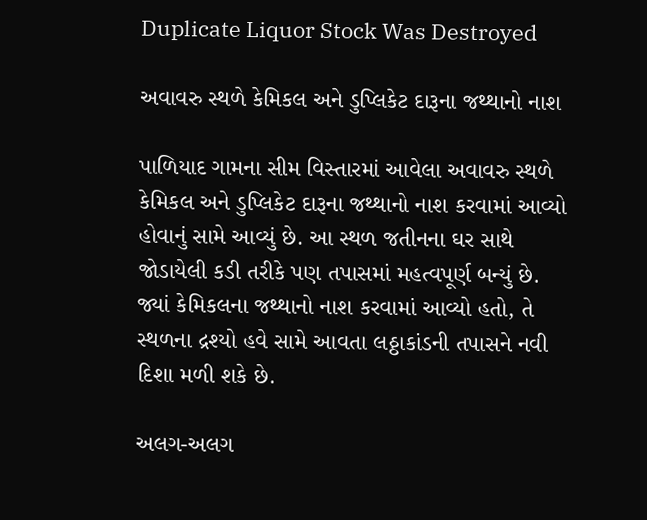Duplicate Liquor Stock Was Destroyed

અવાવરુ સ્થળે કેમિકલ અને ડુપ્લિકેટ દારૂના જથ્થાનો નાશ

પાળિયાદ ગામના સીમ વિસ્તારમાં આવેલા અવાવરુ સ્થળે કેમિકલ અને ડુપ્લિકેટ દારૂના જથ્થાનો નાશ કરવામાં આવ્યો હોવાનું સામે આવ્યું છે. આ સ્થળ જતીનના ઘર સાથે જોડાયેલી કડી તરીકે પણ તપાસમાં મહત્વપૂર્ણ બન્યું છે. જ્યાં કેમિકલના જથ્થાનો નાશ કરવામાં આવ્યો હતો, તે સ્થળના દ્રશ્યો હવે સામે આવતા લઠ્ઠાકાંડની તપાસને નવી દિશા મળી શકે છે.

અલગ-અલગ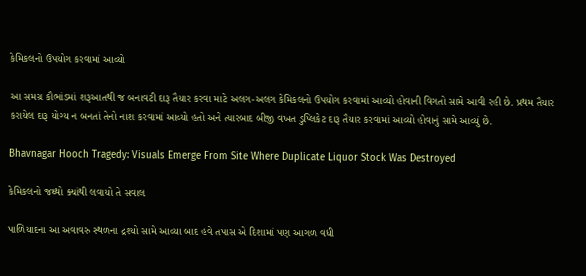કેમિકલનો ઉપયોગ કરવામાં આવ્યો

આ સમગ્ર કૌભાંડમાં શરૂઆતથી જ બનાવટી દારૂ તૈયાર કરવા માટે અલગ-અલગ કેમિકલનો ઉપયોગ કરવામાં આવ્યો હોવાની વિગતો સામે આવી રહી છે. પ્રથમ તૈયાર કરાયેલ દારૂ યોગ્ય ન બનતાં તેનો નાશ કરવામાં આવ્યો હતો અને ત્યારબાદ બીજી વખત ડુપ્લિકેટ દારૂ તૈયાર કરવામાં આવ્યો હોવાનું સામે આવ્યું છે.

Bhavnagar Hooch Tragedy: Visuals Emerge From Site Where Duplicate Liquor Stock Was Destroyed

કેમિકલનો જથ્થો ક્યાંથી લવાયો તે સવાલ

પાળિયાદના આ અવાવરુ સ્થળના દ્રશ્યો સામે આવ્યા બાદ હવે તપાસ એ દિશામાં પણ આગળ વધી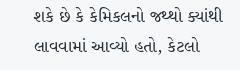શકે છે કે કેમિકલનો જથ્થો ક્યાંથી લાવવામાં આવ્યો હતો, કેટલો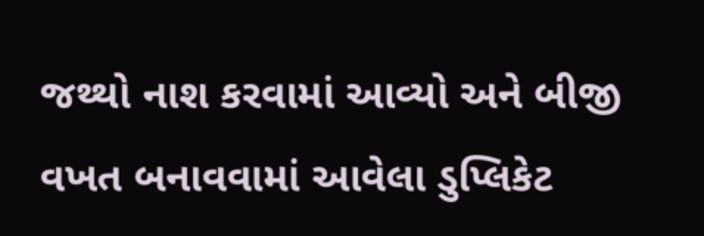જથ્થો નાશ કરવામાં આવ્યો અને બીજી વખત બનાવવામાં આવેલા ડુપ્લિકેટ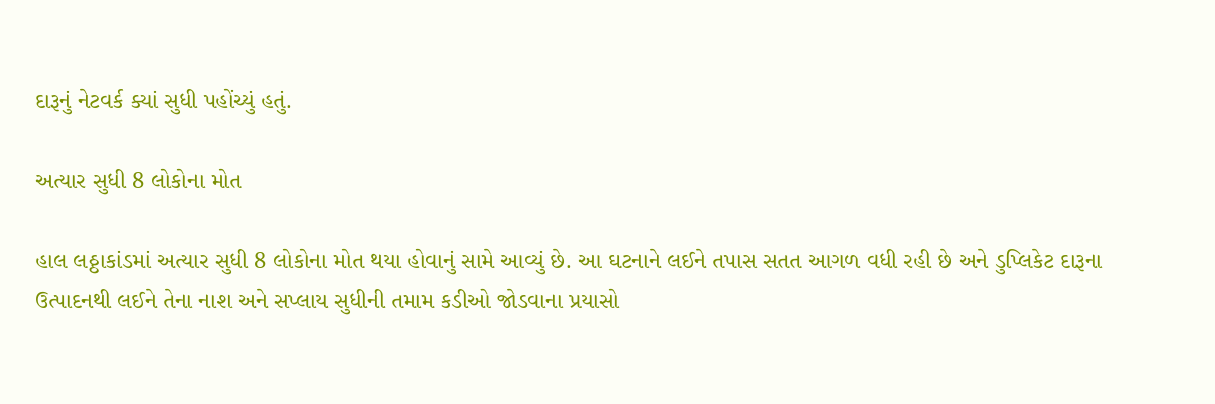દારૂનું નેટવર્ક ક્યાં સુધી પહોંચ્યું હતું.

અત્યાર સુધી 8 લોકોના મોત

હાલ લઠ્ઠાકાંડમાં અત્યાર સુધી 8 લોકોના મોત થયા હોવાનું સામે આવ્યું છે. આ ઘટનાને લઈને તપાસ સતત આગળ વધી રહી છે અને ડુપ્લિકેટ દારૂના ઉત્પાદનથી લઈને તેના નાશ અને સપ્લાય સુધીની તમામ કડીઓ જોડવાના પ્રયાસો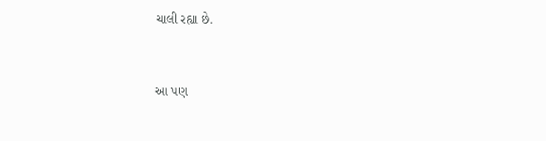ચાલી રહ્યા છે.


આ પણ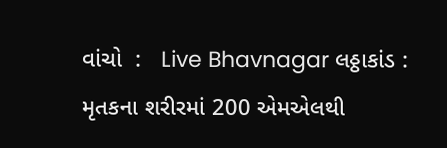વાંચો  :   Live Bhavnagar લઠ્ઠાકાંડ : મૃતકના શરીરમાં 200 એમએલથી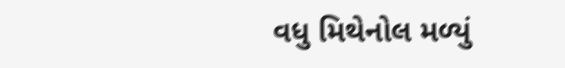વધુ મિથેનોલ મળ્યું